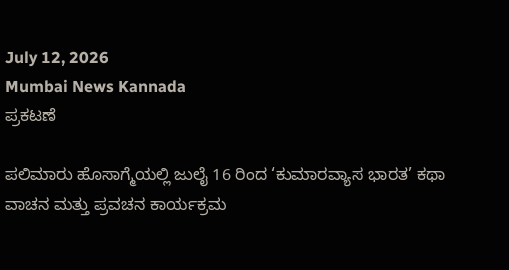July 12, 2026
Mumbai News Kannada
ಪ್ರಕಟಣೆ

ಪಲಿಮಾರು ಹೊಸಾಗ್ಮೆಯಲ್ಲಿ ಜುಲೈ 16 ರಿಂದ ‘ಕುಮಾರವ್ಯಾಸ ಭಾರತ’ ಕಥಾ ವಾಚನ ಮತ್ತು ಪ್ರವಚನ ಕಾರ್ಯಕ್ರಮ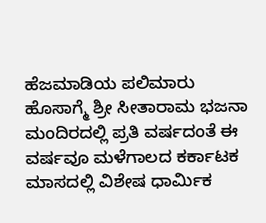ಹೆಜಮಾಡಿಯ ಪಲಿಮಾರು ಹೊಸಾಗ್ಮೆ ಶ್ರೀ ಸೀತಾರಾಮ ಭಜನಾ ಮಂದಿರದಲ್ಲಿ ಪ್ರತಿ ವರ್ಷದಂತೆ ಈ ವರ್ಷವೂ ಮಳೆಗಾಲದ ಕರ್ಕಾಟಕ ಮಾಸದಲ್ಲಿ ವಿಶೇಷ ಧಾರ್ಮಿಕ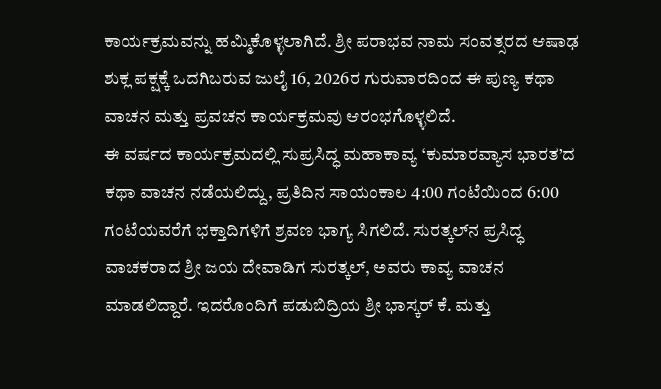ಕಾರ್ಯಕ್ರಮವನ್ನು ಹಮ್ಮಿಕೊಳ್ಳಲಾಗಿದೆ. ಶ್ರೀ ಪರಾಭವ ನಾಮ ಸಂವತ್ಸರದ ಆಷಾಢ ಶುಕ್ಲ ಪಕ್ಷಕ್ಕೆ ಒದಗಿಬರುವ ಜುಲೈ 16, 2026ರ ಗುರುವಾರದಿಂದ ಈ ಪುಣ್ಯ ಕಥಾ ವಾಚನ ಮತ್ತು ಪ್ರವಚನ ಕಾರ್ಯಕ್ರಮವು ಆರಂಭಗೊಳ್ಳಲಿದೆ.
ಈ ವರ್ಷದ ಕಾರ್ಯಕ್ರಮದಲ್ಲಿ ಸುಪ್ರಸಿದ್ಧ ಮಹಾಕಾವ್ಯ ‘ಕುಮಾರವ್ಯಾಸ ಭಾರತ’ದ ಕಥಾ ವಾಚನ ನಡೆಯಲಿದ್ದು, ಪ್ರತಿದಿನ ಸಾಯಂಕಾಲ 4:00 ಗಂಟೆಯಿಂದ 6:00 ಗಂಟೆಯವರೆಗೆ ಭಕ್ತಾದಿಗಳಿಗೆ ಶ್ರವಣ ಭಾಗ್ಯ ಸಿಗಲಿದೆ. ಸುರತ್ಕಲ್‌ನ ಪ್ರಸಿದ್ಧ ವಾಚಕರಾದ ಶ್ರೀ ಜಯ ದೇವಾಡಿಗ ಸುರತ್ಕಲ್, ಅವರು ಕಾವ್ಯ ವಾಚನ ಮಾಡಲಿದ್ದಾರೆ. ಇದರೊಂದಿಗೆ ಪಡುಬಿದ್ರಿಯ ಶ್ರೀ ಭಾಸ್ಕರ್ ಕೆ. ಮತ್ತು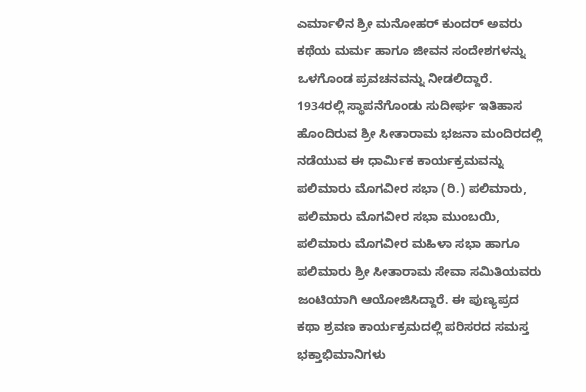ಎರ್ಮಾಳಿನ ಶ್ರೀ ಮನೋಹರ್ ಕುಂದರ್ ಅವರು ಕಥೆಯ ಮರ್ಮ ಹಾಗೂ ಜೀವನ ಸಂದೇಶಗಳನ್ನು ಒಳಗೊಂಡ ಪ್ರವಚನವನ್ನು ನೀಡಲಿದ್ದಾರೆ.
1934ರಲ್ಲಿ ಸ್ಥಾಪನೆಗೊಂಡು ಸುದೀರ್ಘ ಇತಿಹಾಸ ಹೊಂದಿರುವ ಶ್ರೀ ಸೀತಾರಾಮ ಭಜನಾ ಮಂದಿರದಲ್ಲಿ ನಡೆಯುವ ಈ ಧಾರ್ಮಿಕ ಕಾರ್ಯಕ್ರಮವನ್ನು ಪಲಿಮಾರು ಮೊಗವೀರ ಸಭಾ (ರಿ.) ಪಲಿಮಾರು, ಪಲಿಮಾರು ಮೊಗವೀರ ಸಭಾ ಮುಂಬಯಿ, ಪಲಿಮಾರು ಮೊಗವೀರ ಮಹಿಳಾ ಸಭಾ ಹಾಗೂ ಪಲಿಮಾರು ಶ್ರೀ ಸೀತಾರಾಮ ಸೇವಾ ಸಮಿತಿಯವರು ಜಂಟಿಯಾಗಿ ಆಯೋಜಿಸಿದ್ದಾರೆ. ಈ ಪುಣ್ಯಪ್ರದ ಕಥಾ ಶ್ರವಣ ಕಾರ್ಯಕ್ರಮದಲ್ಲಿ ಪರಿಸರದ ಸಮಸ್ತ ಭಕ್ತಾಭಿಮಾನಿಗಳು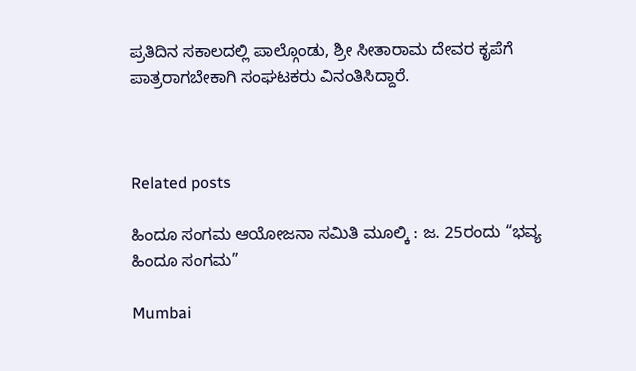ಪ್ರತಿದಿನ ಸಕಾಲದಲ್ಲಿ ಪಾಲ್ಗೊಂಡು, ಶ್ರೀ ಸೀತಾರಾಮ ದೇವರ ಕೃಪೆಗೆ ಪಾತ್ರರಾಗಬೇಕಾಗಿ ಸಂಘಟಕರು ವಿನಂತಿಸಿದ್ದಾರೆ.



Related posts

ಹಿಂದೂ ಸಂಗಮ ಆಯೋಜನಾ ಸಮಿತಿ ಮೂಲ್ಕಿ : ಜ. 25ರಂದು “ಭವ್ಯ ಹಿಂದೂ ಸಂಗಮ”

Mumbai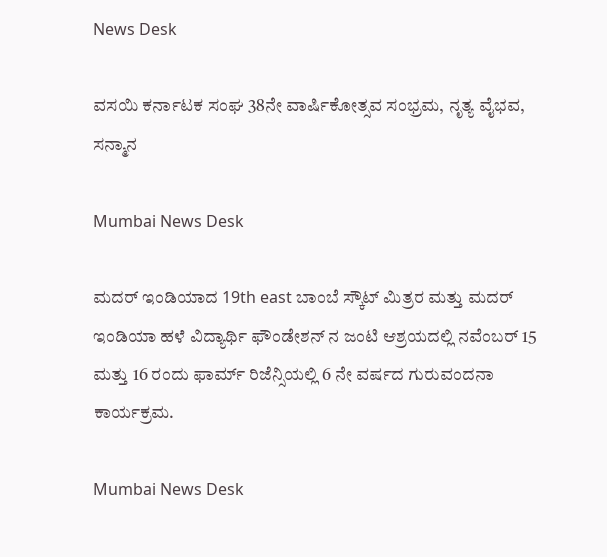News Desk

ವಸಯಿ ಕರ್ನಾಟಕ ಸಂಘ 38ನೇ ವಾರ್ಷಿಕೋತ್ಸವ ಸಂಭ್ರಮ, ನೃತ್ಯ ವೈಭವ, ಸನ್ಮಾನ

Mumbai News Desk

ಮದರ್ ಇಂಡಿಯಾದ 19th east ಬಾಂಬೆ ಸ್ಕೌಟ್ ಮಿತ್ರರ ಮತ್ತು ಮದರ್ ಇಂಡಿಯಾ ಹಳೆ ವಿದ್ಯಾರ್ಥಿ ಫೌಂಡೇಶನ್ ನ ಜಂಟಿ ಆಶ್ರಯದಲ್ಲಿ ನವೆಂಬರ್ 15 ಮತ್ತು 16 ರಂದು ಫಾರ್ಮ್ ರಿಜೆನ್ಸಿಯಲ್ಲಿ 6 ನೇ ವರ್ಷದ ಗುರುವಂದನಾ ಕಾರ್ಯಕ್ರಮ.

Mumbai News Desk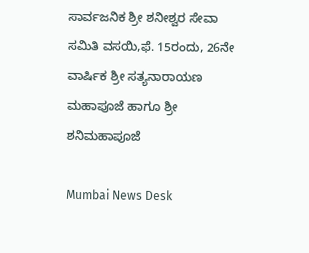ಸಾರ್ವಜನಿಕ ಶ್ರೀ ಶನೀಶ್ವರ ಸೇವಾ ಸಮಿತಿ ವಸಯಿ,ಫೆ. 15ರಂದು, 26ನೇ ವಾರ್ಷಿಕ ಶ್ರೀ ಸತ್ಯನಾರಾಯಣ ಮಹಾಪೂಜೆ ಹಾಗೂ ಶ್ರೀ ಶನಿಮಹಾಪೂಜೆ

Mumbai News Desk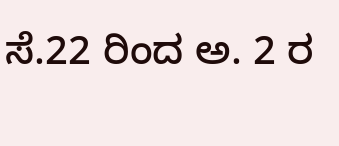ಸೆ.22 ರಿಂದ ಅ. 2 ರ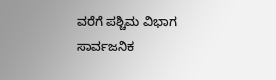ವರೆಗೆ ಪಶ್ಚಿಮ ವಿಭಾಗ ಸಾರ್ವಜನಿಕ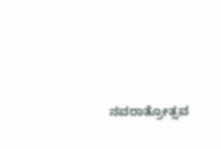ನವರಾತ್ರೋತ್ಸವ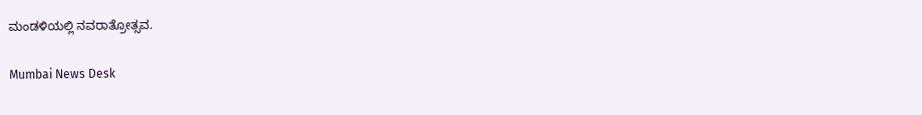ಮಂಡಳಿಯಲ್ಲಿ ನವರಾತ್ರೋತ್ಸವ.

Mumbai News Desk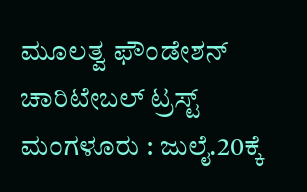ಮೂಲತ್ವ ಫೌಂಡೇಶನ್ ಚಾರಿಟೇಬಲ್ ಟ್ರಸ್ಟ್ ಮಂಗಳೂರು : ಜುಲೈ.20ಕ್ಕೆ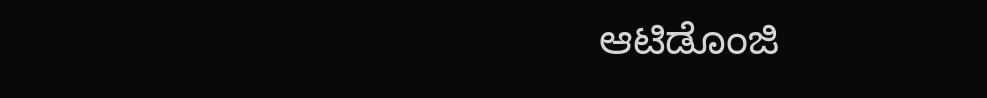ಆಟಿಡೊಂಜಿ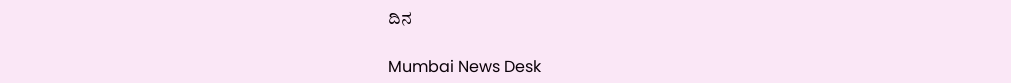ದಿನ

Mumbai News Desk